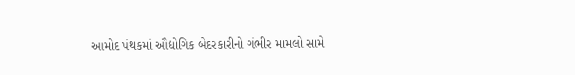આમોદ પંથકમાં ઔદ્યોગિક બેદરકારીનો ગંભીર મામલો સામે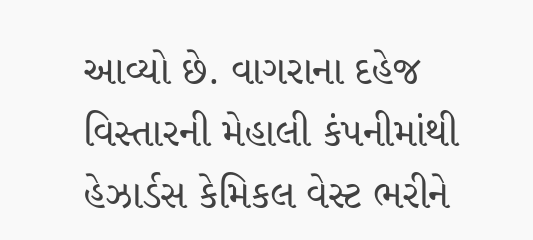આવ્યો છે. વાગરાના દહેજ વિસ્તારની મેહાલી કંપનીમાંથી હેઝાર્ડસ કેમિકલ વેસ્ટ ભરીને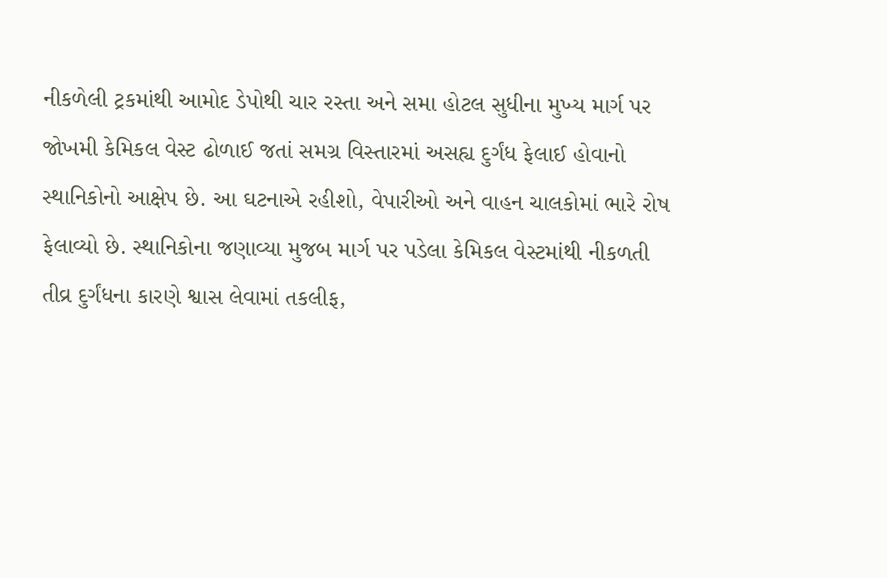નીકળેલી ટ્રકમાંથી આમોદ ડેપોથી ચાર રસ્તા અને સમા હોટલ સુધીના મુખ્ય માર્ગ પર જોખમી કેમિકલ વેસ્ટ ઢોળાઈ જતાં સમગ્ર વિસ્તારમાં અસહ્ય દુર્ગંધ ફેલાઈ હોવાનો સ્થાનિકોનો આક્ષેપ છે. આ ઘટનાએ રહીશો, વેપારીઓ અને વાહન ચાલકોમાં ભારે રોષ ફેલાવ્યો છે. સ્થાનિકોના જણાવ્યા મુજબ માર્ગ પર પડેલા કેમિકલ વેસ્ટમાંથી નીકળતી તીવ્ર દુર્ગંધના કારણે શ્વાસ લેવામાં તકલીફ,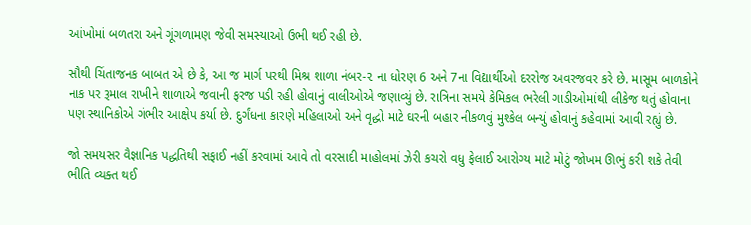આંખોમાં બળતરા અને ગૂંગળામણ જેવી સમસ્યાઓ ઉભી થઈ રહી છે.

સૌથી ચિંતાજનક બાબત એ છે કે, આ જ માર્ગ પરથી મિશ્ર શાળા નંબર-૨ ના ધોરણ 6 અને 7ના વિદ્યાર્થીઓ દરરોજ અવરજવર કરે છે. માસૂમ બાળકોને નાક પર રૂમાલ રાખીને શાળાએ જવાની ફરજ પડી રહી હોવાનું વાલીઓએ જણાવ્યું છે. રાત્રિના સમયે કેમિકલ ભરેલી ગાડીઓમાંથી લીકેજ થતું હોવાના પણ સ્થાનિકોએ ગંભીર આક્ષેપ કર્યા છે. દુર્ગંધના કારણે મહિલાઓ અને વૃદ્ધો માટે ઘરની બહાર નીકળવું મુશ્કેલ બન્યું હોવાનું કહેવામાં આવી રહ્યું છે.

જો સમયસર વૈજ્ઞાનિક પદ્ધતિથી સફાઈ નહીં કરવામાં આવે તો વરસાદી માહોલમાં ઝેરી કચરો વધુ ફેલાઈ આરોગ્ય માટે મોટું જોખમ ઊભું કરી શકે તેવી ભીતિ વ્યક્ત થઈ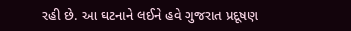રહી છે. આ ઘટનાને લઈને હવે ગુજરાત પ્રદૂષણ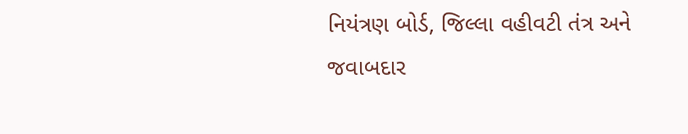નિયંત્રણ બોર્ડ, જિલ્લા વહીવટી તંત્ર અને જવાબદાર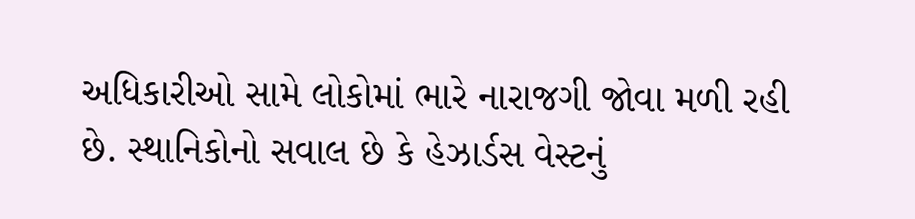અધિકારીઓ સામે લોકોમાં ભારે નારાજગી જોવા મળી રહી છે. સ્થાનિકોનો સવાલ છે કે હેઝાર્ડસ વેસ્ટનું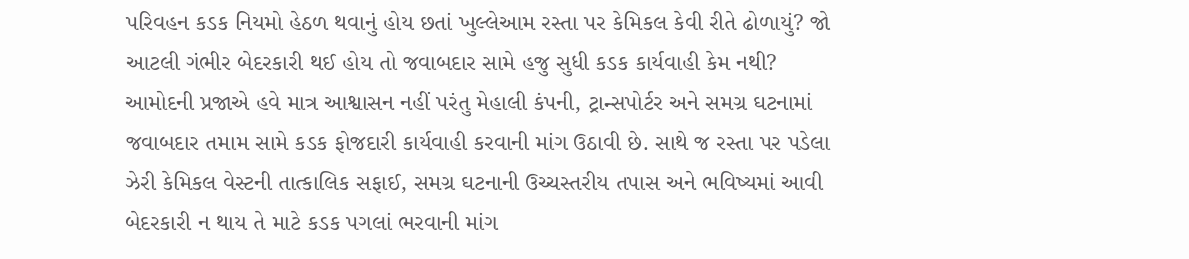પરિવહન કડક નિયમો હેઠળ થવાનું હોય છતાં ખુલ્લેઆમ રસ્તા પર કેમિકલ કેવી રીતે ઢોળાયું? જો આટલી ગંભીર બેદરકારી થઈ હોય તો જવાબદાર સામે હજુ સુધી કડક કાર્યવાહી કેમ નથી?
આમોદની પ્રજાએ હવે માત્ર આશ્વાસન નહીં પરંતુ મેહાલી કંપની, ટ્રાન્સપોર્ટર અને સમગ્ર ઘટનામાં જવાબદાર તમામ સામે કડક ફોજદારી કાર્યવાહી કરવાની માંગ ઉઠાવી છે. સાથે જ રસ્તા પર પડેલા ઝેરી કેમિકલ વેસ્ટની તાત્કાલિક સફાઈ, સમગ્ર ઘટનાની ઉચ્ચસ્તરીય તપાસ અને ભવિષ્યમાં આવી બેદરકારી ન થાય તે માટે કડક પગલાં ભરવાની માંગ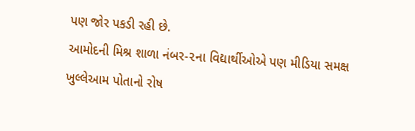પણ જોર પકડી રહી છે.
આમોદની મિશ્ર શાળા નંબર-૨ના વિદ્યાર્થીઓએ પણ મીડિયા સમક્ષ ખુલ્લેઆમ પોતાનો રોષ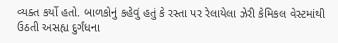વ્યક્ત કર્યો હતો. બાળકોનું કહેવું હતું કે રસ્તા પર રેલાયેલા ઝેરી કેમિકલ વેસ્ટમાંથી ઉઠતી અસહ્ય દુર્ગંધના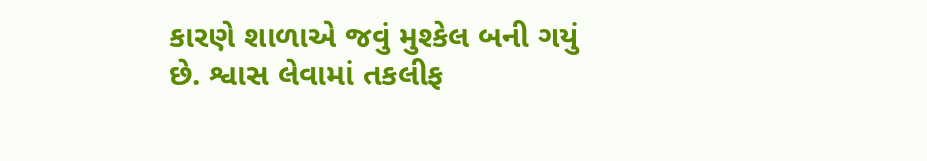કારણે શાળાએ જવું મુશ્કેલ બની ગયું છે. શ્વાસ લેવામાં તકલીફ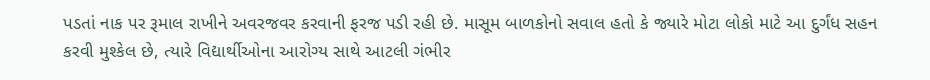પડતાં નાક પર રૂમાલ રાખીને અવરજવર કરવાની ફરજ પડી રહી છે. માસૂમ બાળકોનો સવાલ હતો કે જ્યારે મોટા લોકો માટે આ દુર્ગંધ સહન કરવી મુશ્કેલ છે, ત્યારે વિદ્યાર્થીઓના આરોગ્ય સાથે આટલી ગંભીર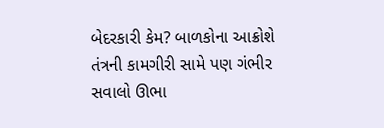બેદરકારી કેમ? બાળકોના આક્રોશે તંત્રની કામગીરી સામે પણ ગંભીર સવાલો ઊભા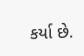કર્યા છે.